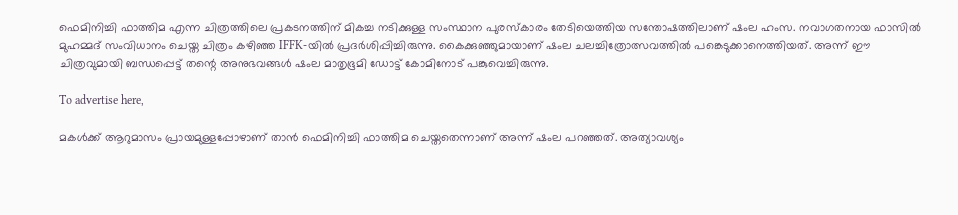ഫെമിനിച്ചി ഫാത്തിമ എന്ന ചിത്രത്തിലെ പ്രകടനത്തിന് മികച്ച നടിക്കുള്ള സംസ്ഥാന പുരസ്കാരം തേടിയെത്തിയ സന്തോഷത്തിലാണ് ഷംല ഹംസ. നവാഗതനായ ഫാസിൽ മുഹമ്മദ് സംവിധാനം ചെയ്ത ചിത്രം കഴിഞ്ഞ IFFK-യിൽ പ്രദർശിപ്പിച്ചിരുന്നു. കൈക്കുഞ്ഞുമായാണ് ഷംല ചലച്ചിത്രോത്സവത്തിൽ പങ്കെടുക്കാനെത്തിയത്. അന്ന് ഈ ചിത്രവുമായി ബന്ധപ്പെട്ട് തന്റെ അനുഭവങ്ങൾ ഷംല മാതൃഭൂമി ഡോട്ട് കോമിനോട് പങ്കുവെച്ചിരുന്നു.

To advertise here,

മകൾക്ക് ആറുമാസം പ്രായമുള്ളപ്പോഴാണ് താൻ ഫെമിനിച്ചി ഫാത്തിമ ചെയ്തതെന്നാണ് അന്ന് ഷംല പറഞ്ഞത്. അത്യാവശ്യം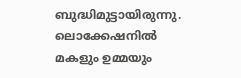ബുദ്ധിമുട്ടായിരുന്നു. ലൊക്കേഷനിൽ മകളും ഉമ്മയും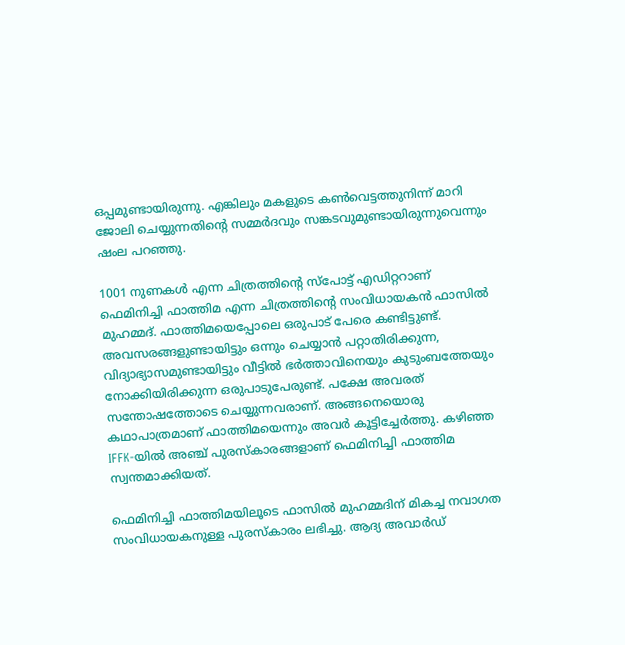ഒപ്പമുണ്ടായിരുന്നു. എങ്കിലും മകളുടെ കൺവെട്ടത്തുനിന്ന് മാറി ജോലി ചെയ്യുന്നതിന്റെ സമ്മർദവും സങ്കടവുമുണ്ടായിരുന്നുവെന്നും ഷംല പറഞ്ഞു.

1001 നുണകൾ എന്ന ചിത്രത്തിന്റെ സ്പോട്ട് എഡിറ്ററാണ് ഫെമിനിച്ചി ഫാത്തിമ എന്ന ചിത്രത്തിന്റെ സംവിധായകൻ ഫാസിൽ മുഹമ്മദ്. ഫാത്തിമയെപ്പോലെ ഒരുപാട് പേരെ കണ്ടിട്ടുണ്ട്. അവസരങ്ങളുണ്ടായിട്ടും ഒന്നും ചെയ്യാൻ പറ്റാതിരിക്കുന്ന, വിദ്യാഭ്യാസമുണ്ടായിട്ടും വീട്ടിൽ ഭർത്താവിനെയും കുടുംബത്തേയും നോക്കിയിരിക്കുന്ന ഒരുപാടുപേരുണ്ട്. പക്ഷേ അവരത് സന്തോഷത്തോടെ ചെയ്യുന്നവരാണ്. അങ്ങനെയൊരു കഥാപാത്രമാണ് ഫാത്തിമയെന്നും അവർ കൂട്ടിച്ചേർത്തു. കഴിഞ്ഞ IFFK-യിൽ അഞ്ച് പുരസ്കാരങ്ങളാണ് ഫെമിനിച്ചി ഫാത്തിമ സ്വന്തമാക്കിയത്.

ഫെമിനിച്ചി ഫാത്തിമയിലൂടെ ഫാസിൽ മുഹമ്മദിന് മികച്ച നവാഗത സംവിധായകനുള്ള പുരസ്കാരം ലഭിച്ചു. ആദ്യ അവാര്‍ഡ്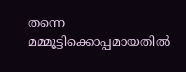തന്നെ മമ്മൂട്ടിക്കൊപ്പമായതില്‍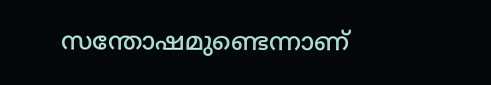സന്തോഷമുണ്ടെന്നാണ്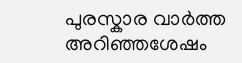പുരസ്കാര വാർത്ത അറിഞ്ഞശേഷം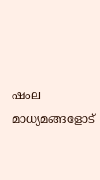ഷംല മാധ്യമങ്ങളോട്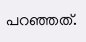പറഞ്ഞത്.